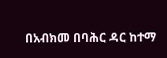በአብክመ በባሕር ዳር ከተማ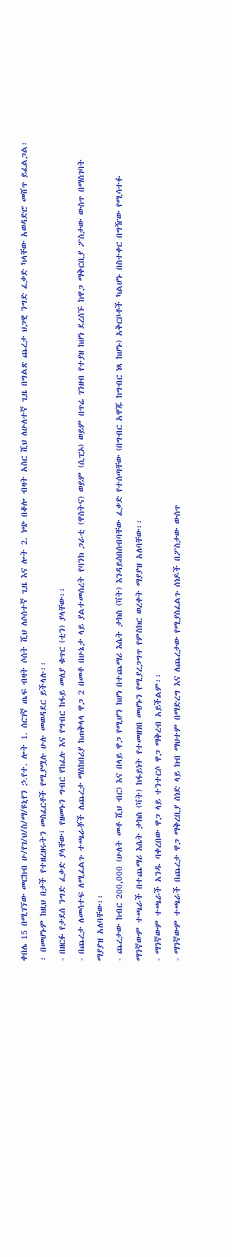ቀበሌ 15 በሚገኘው መርከብ ሁ/የገ/ህ/ስ/ማ/ዩኒየን ኃ.የተ. ሎት 1. ሰርገኛ ጤፍ ብዛት ሶሰት ሺህ ለሶሰተኛ ጊዜ እና ሎት 2. ነጭ በቆሎ ብዛት አስር ሺህ ለሁለተኛ ጊዜ በግልጽ ጨረታ ህጋዊ ንግድ ፈቃድ ካላቸው አወዳድሮ መሸጥ ይፈልጋል፡፡ በመሆኑም ከዚህ በታች የተዘረዘሩትን መስፈርቶች የሚያሟሉ ሁሉ መወዳደር ይችላሉ፡፡
- በዘርፉ የታደሰ ንግድ ፈቃድ ያላቸው፣ የዘመኑን ግብር የከፈሉ እና የግብር ከፋይ መለያ ቁጥር (ቲን) ያላቸው፡፡
- በጨረታ ለመሳተፍ ለሚፈልጉ ተጫራቾች ለጨረታ ማስከበሪያ ከጠቅላላ ዋጋ 2 በመቶ በሁኔታ ላይ ያልተመሰረት የባንክ ጋራቲ (ዋስትና) ወይም (ሲፒኦ) ወይም በጥሬ ገንዘብ የተያዘ ከሆነ ደረሰኙ ከዋጋ ማቅርቢያ ፖስታው ውስጥ በማስገባት ማያያዝ አለባቸው፡፡
- ጨረታው ከብር 200,000 (ሁለት መቶ ሺህ ብር) እና በላይ ዋጋ የሚሆን ከሆነ በተጨማሪ እሴት ታክስ (ቫት) እንዳይሰበሰብባቸው ፈቃድ የተሰጣቸው (በግብር አዋጁ ከግብር ነጻ ከሆኑ) አቅርቦቶች ካልሆኑ በስተቀር በግዥው የሚሳተፉ ማንኛውም ተጫራች በተጨማሪ እሴት ታክስ (ቫት) ከፋይነት የተመዘገበ መሆኑን የሚያረጋግጥ የምስክር ወረቀት ማያያዝ አለባቸው፡፡
- ማንኛውም ተጫራች አንዱ ባቀረበው ዋጋ ላይ ተንተርሶ ዋጋ ማቅረብ አይችልም፡፡
- ማንኛውም ተጫራች በጨረታ ዋጋ ማቅረቢያ ሰነድ ላይ ክብ ማህተም በማድረግ እና ለጨረታው የሚያስፈልጉ ሰነዶች በፖስታው ውስጥ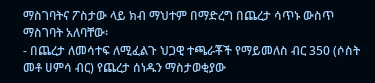ማስገባትና ፖስታው ላይ ክብ ማህተም በማድረግ በጨረታ ሳጥኑ ውስጥ ማስገባት አለባቸው፡
- በጨረታ ለመሳተፍ ለሚፈልጉ ህጋዊ ተጫራቾች የማይመለስ ብር 350 (ሶስት መቶ ሀምሳ ብር) የጨረታ ሰነዱን ማስታወቂያው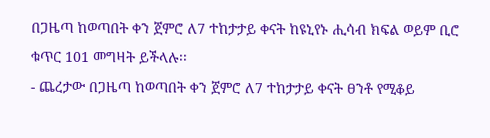በጋዜጣ ከወጣበት ቀን ጀምሮ ለ7 ተከታታይ ቀናት ከዩኒየኑ ሒሳብ ክፍል ወይም ቢሮ ቁጥር 101 መግዛት ይችላሉ፡፡
- ጨረታው በጋዜጣ ከወጣበት ቀን ጀምሮ ለ7 ተከታታይ ቀናት ፀንቶ የሚቆይ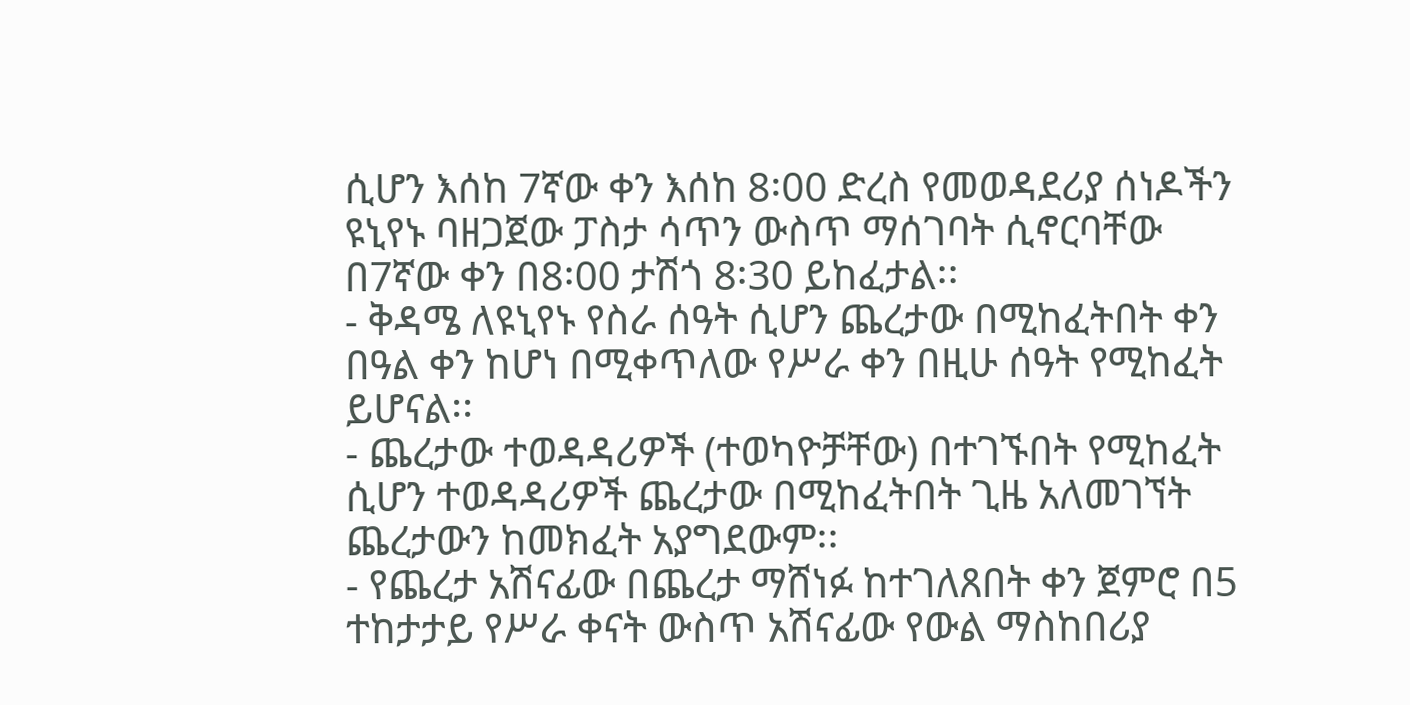ሲሆን እሰከ 7ኛው ቀን እሰከ 8፡00 ድረስ የመወዳደሪያ ሰነዶችን ዩኒየኑ ባዘጋጀው ፓስታ ሳጥን ውስጥ ማሰገባት ሲኖርባቸው በ7ኛው ቀን በ8፡00 ታሽጎ 8፡30 ይከፈታል፡፡
- ቅዳሜ ለዩኒየኑ የስራ ሰዓት ሲሆን ጨረታው በሚከፈትበት ቀን በዓል ቀን ከሆነ በሚቀጥለው የሥራ ቀን በዚሁ ሰዓት የሚከፈት ይሆናል፡፡
- ጨረታው ተወዳዳሪዎች (ተወካዮቻቸው) በተገኙበት የሚከፈት ሲሆን ተወዳዳሪዎች ጨረታው በሚከፈትበት ጊዜ አለመገኘት ጨረታውን ከመክፈት አያግደውም፡፡
- የጨረታ አሽናፊው በጨረታ ማሸነፉ ከተገለጸበት ቀን ጀምሮ በ5 ተከታታይ የሥራ ቀናት ውስጥ አሽናፊው የውል ማስከበሪያ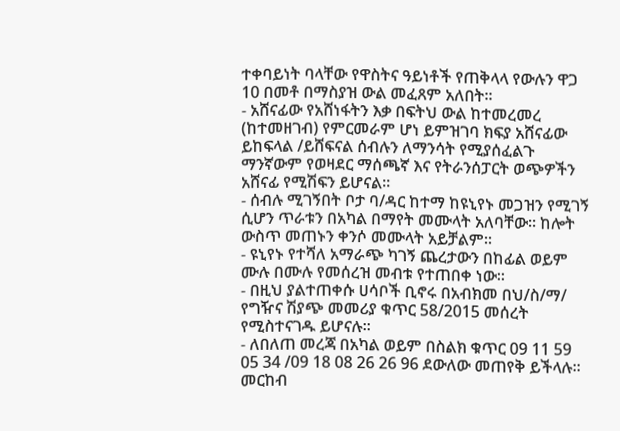ተቀባይነት ባላቸው የዋስትና ዓይነቶች የጠቅላላ የውሉን ዋጋ 10 በመቶ በማስያዝ ውል መፈጸም አለበት፡፡
- አሸናፊው የአሸነፋትን እቃ በፍትህ ውል ከተመረመረ (ከተመዘገብ) የምርመራም ሆነ ይምዝገባ ክፍያ አሸናፊው ይከፍላል /ይሸፍናል ሰብሉን ለማንሳት የሚያሰፈልጉ ማንኛውም የወዛደር ማሰጫኛ እና የትራንሰፓርት ወጭዎችን አሸናፊ የሚሽፍን ይሆናል፡፡
- ሰብሉ ሚገኝበት ቦታ ባ/ዳር ከተማ ከዩኒየኑ መጋዝን የሚገኝ ሲሆን ጥራቱን በአካል በማየት መሙላት አለባቸው፡፡ ከሎት ውስጥ መጠኑን ቀንሶ መሙላት አይቻልም፡፡
- ዩኒየኑ የተሻለ አማራጭ ካገኝ ጨረታውን በከፊል ወይም ሙሉ በሙሉ የመሰረዝ መብቱ የተጠበቀ ነው፡፡
- በዚህ ያልተጠቀሱ ሀሳቦች ቢኖሩ በአብክመ በህ/ስ/ማ/ የግዥና ሽያጭ መመሪያ ቁጥር 58/2015 መሰረት የሚስተናገዱ ይሆናሉ፡፡
- ለበለጠ መረጃ በአካል ወይም በስልክ ቁጥር 09 11 59 05 34 /09 18 08 26 26 96 ደውለው መጠየቅ ይችላሉ፡፡
መርከብ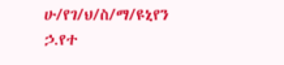ሁ/የገ/ህ/ስ/ማ/ዩኒየን ኃ.የተ